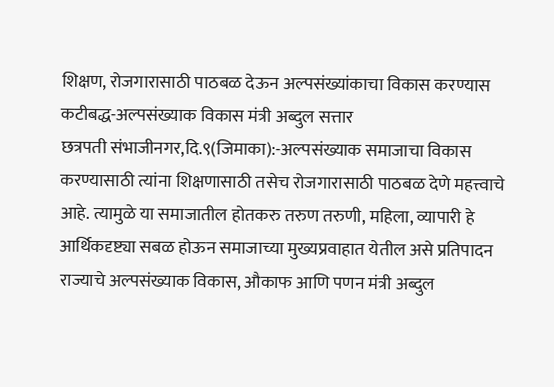शिक्षण, रोजगारासाठी पाठबळ देऊन अल्पसंख्यांकाचा विकास करण्यास कटीबद्ध-अल्पसंख्याक विकास मंत्री अब्दुल सत्तार
छत्रपती संभाजीनगर,दि.९(जिमाका):-अल्पसंख्याक समाजाचा विकास करण्यासाठी त्यांना शिक्षणासाठी तसेच रोजगारासाठी पाठबळ देणे महत्त्वाचे आहे. त्यामुळे या समाजातील होतकरु तरुण तरुणी, महिला, व्यापारी हे आर्थिकदृष्ट्या सबळ होऊन समाजाच्या मुख्यप्रवाहात येतील असे प्रतिपादन राज्याचे अल्पसंख्याक विकास, औकाफ आणि पणन मंत्री अब्दुल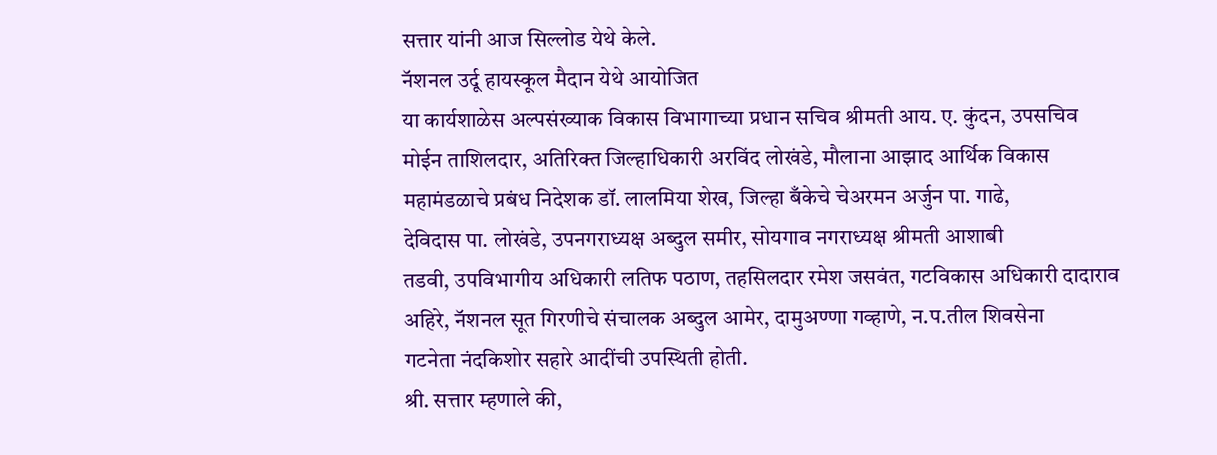सत्तार यांनी आज सिल्लोड येथे केले.
नॅशनल उर्दू हायस्कूल मैदान येथे आयोजित
या कार्यशाळेस अल्पसंख्याक विकास विभागाच्या प्रधान सचिव श्रीमती आय. ए. कुंदन, उपसचिव
मोईन ताशिलदार, अतिरिक्त जिल्हाधिकारी अरविंद लोखंडे, मौलाना आझाद आर्थिक विकास
महामंडळाचे प्रबंध निदेशक डॉ. लालमिया शेख, जिल्हा बँकेचे चेअरमन अर्जुन पा. गाढे,
देविदास पा. लोखंडे, उपनगराध्यक्ष अब्दुल समीर, सोयगाव नगराध्यक्ष श्रीमती आशाबी
तडवी, उपविभागीय अधिकारी लतिफ पठाण, तहसिलदार रमेश जसवंत, गटविकास अधिकारी दादाराव
अहिरे, नॅशनल सूत गिरणीचे संचालक अब्दुल आमेर, दामुअण्णा गव्हाणे, न.प.तील शिवसेना
गटनेता नंदकिशोर सहारे आदींची उपस्थिती होती.
श्री. सत्तार म्हणाले की,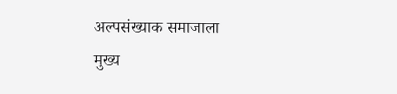अल्पसंख्याक समाजाला
मुख्य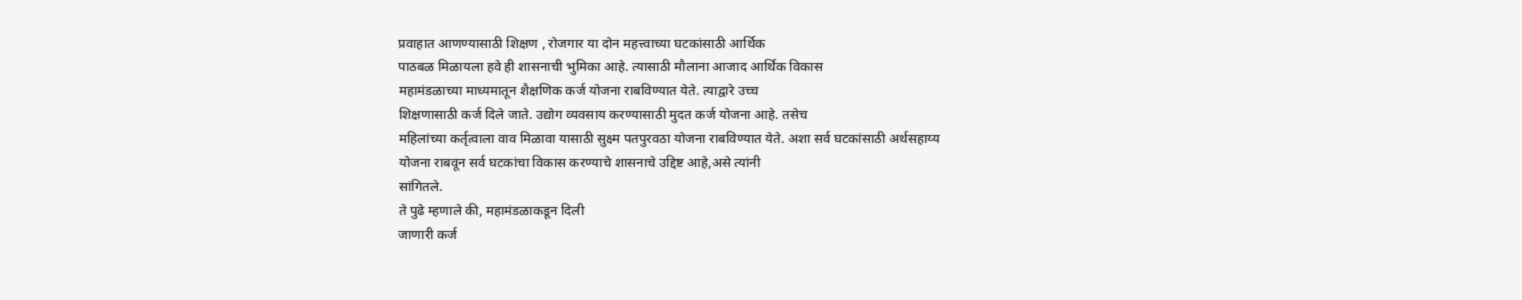प्रवाहात आणण्यासाठी शिक्षण , रोजगार या दोन महत्त्वाच्या घटकांसाठी आर्थिक
पाठबळ मिळायला हवे ही शासनाची भुमिका आहे. त्यासाठी मौलाना आजाद आर्थिक विकास
महामंडळाच्या माध्यमातून शैक्षणिक कर्ज योजना राबविण्यात येते. त्याद्वारे उच्च
शिक्षणासाठी कर्ज दिले जाते. उद्योग व्यवसाय करण्यासाठी मुदत कर्ज योजना आहे. तसेच
महिलांच्या कर्तृत्वाला वाव मिळावा यासाठी सुक्ष्म पतपुरवठा योजना राबविण्यात येते. अशा सर्व घटकांसाठी अर्थसहाय्य
योजना राबवून सर्व घटकांचा विकास करण्याचे शासनाचे उद्दिष्ट आहे,असे त्यांनी
सांगितले.
ते पुढे म्हणाले की, महामंडळाकडून दिली
जाणारी कर्ज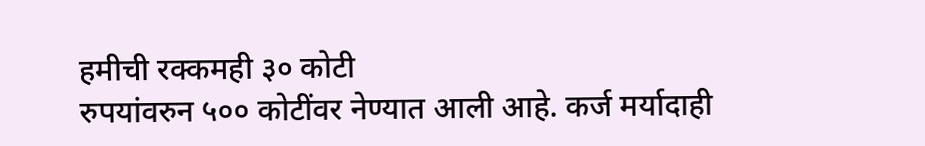हमीची रक्कमही ३० कोटी
रुपयांवरुन ५०० कोटींवर नेण्यात आली आहे. कर्ज मर्यादाही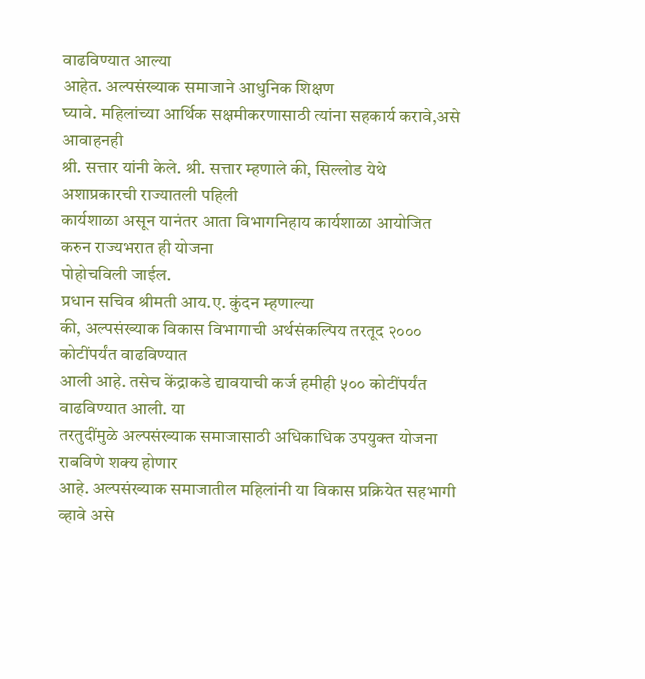वाढविण्यात आल्या
आहेत. अल्पसंख्याक समाजाने आधुनिक शिक्षण
घ्यावे. महिलांच्या आर्थिक सक्षमीकरणासाठी त्यांना सहकार्य करावे,असे आवाहनही
श्री. सत्तार यांनी केले. श्री. सत्तार म्हणाले की, सिल्लोड येथे अशाप्रकारची राज्यातली पहिली
कार्यशाळा असून यानंतर आता विभागनिहाय कार्यशाळा आयोजित करुन राज्यभरात ही योजना
पोहोचविली जाईल.
प्रधान सचिव श्रीमती आय.ए. कुंदन म्हणाल्या
की, अल्पसंख्याक विकास विभागाची अर्थसंकल्पिय तरतूद २००० कोटींपर्यंत वाढविण्यात
आली आहे. तसेच केंद्राकडे द्यावयाची कर्ज हमीही ५०० कोटींपर्यंत वाढविण्यात आली. या
तरतुदींमुळे अल्पसंख्याक समाजासाठी अधिकाधिक उपयुक्त योजना राबविणे शक्य होणार
आहे. अल्पसंख्याक समाजातील महिलांनी या विकास प्रक्रियेत सहभागी व्हावे असे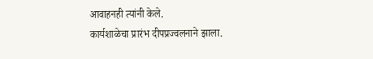आवाहनही त्यांनी केले.
कार्यशाळेचा प्रारंभ दीपप्रज्वलनाने झाला.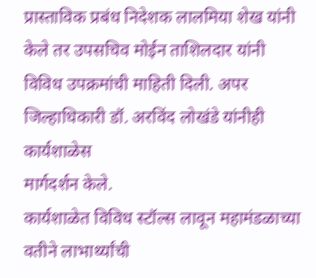प्रास्ताविक प्रबंध निदेशक लालमिया शेख यांनी केले तर उपसचिव मोईन ताशिलदार यांनी
विविध उपक्रमांची माहिती दिली. अपर जिल्हाधिकारी डॉ. अरविंद लोखंडे यांनीही कार्यशाळेस
मार्गदर्शन केले.
कार्यशाळेत विविध स्टॉल्स लावून महामंडळाच्या
वतीने लाभार्थ्यांची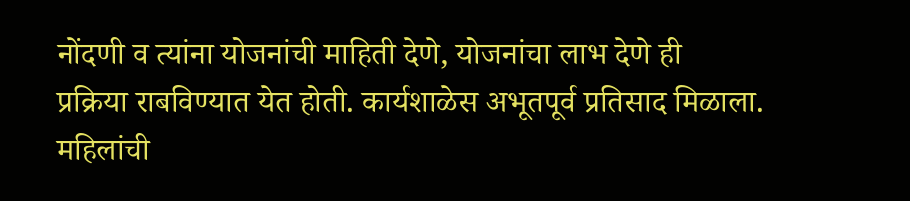नोंदणी व त्यांना योजनांची माहिती देणे, योजनांचा लाभ देणे ही
प्रक्रिया राबविण्यात येत होती. कार्यशाळेस अभूतपूर्व प्रतिसाद मिळाला. महिलांची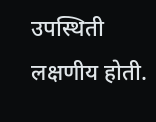उपस्थिती लक्षणीय होती.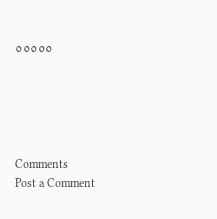०००००





Comments
Post a Comment